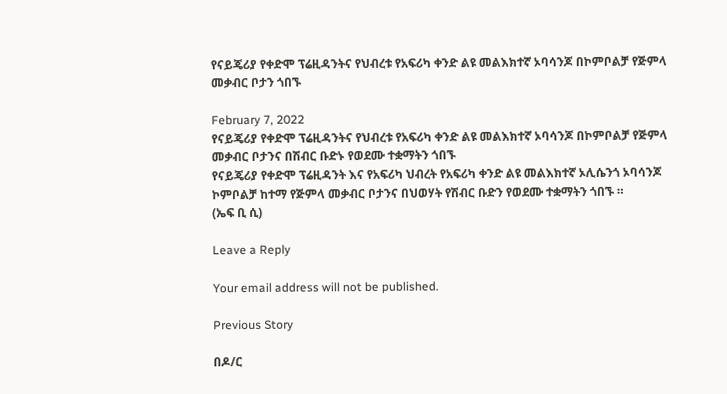የናይጄሪያ የቀድሞ ፕሬዚዳንትና የህብረቱ የአፍሪካ ቀንድ ልዩ መልእክተኛ ኦባሳንጆ በኮምቦልቻ የጅምላ መቃብር ቦታን ጎበኙ

February 7, 2022
የናይጄሪያ የቀድሞ ፕሬዚዳንትና የህብረቱ የአፍሪካ ቀንድ ልዩ መልእክተኛ ኦባሳንጆ በኮምቦልቻ የጅምላ መቃብር ቦታንና በሽብር ቡድኑ የወደሙ ተቋማትን ጎበኙ
የናይጄሪያ የቀድሞ ፕሬዚዳንት እና የአፍሪካ ህብረት የአፍሪካ ቀንድ ልዩ መልእክተኛ ኦሊሴንጎ ኦባሳንጆ ኮምቦልቻ ከተማ የጅምላ መቃብር ቦታንና በህወሃት የሽብር ቡድን የወደሙ ተቋማትን ጎበኙ ።
(ኤፍ ቢ ሲ)

Leave a Reply

Your email address will not be published.

Previous Story

በዶ/ር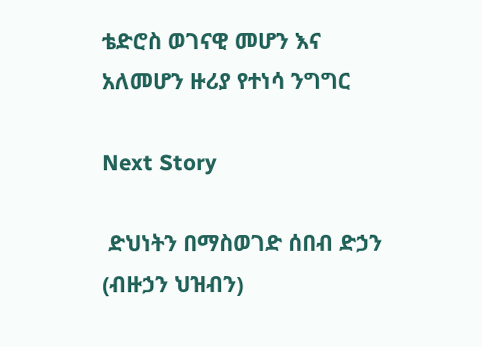ቴድሮስ ወገናዊ መሆን እና አለመሆን ዙሪያ የተነሳ ንግግር

Next Story

 ድህነትን በማስወገድ ሰበብ ድኃን (ብዙኃን ህዝብን)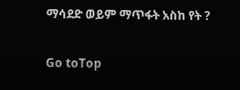ማሳደድ ወይም ማጥፋት አስከ የት ?

Go toTop